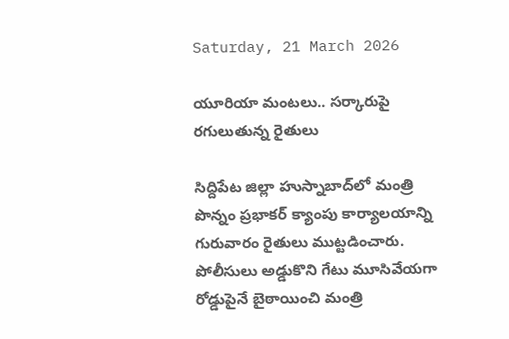Saturday, 21 March 2026

యూరియా మంటలు.. సర్కారుపై రగులుతున్న రైతులు

సిద్దిపేట జిల్లా హుస్నాబాద్‌లో మంత్రి పొన్నం ప్రభాకర్‌ క్యాంపు కార్యాలయాన్ని గురువారం రైతులు ముట్టడించారు. పోలీసులు అడ్డుకొని గేటు మూసివేయగా రోడ్డుపైనే బైఠాయించి మంత్రి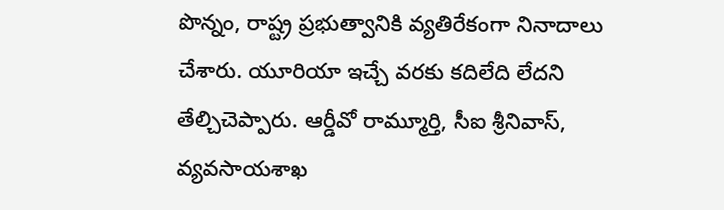పొన్నం, రాష్ట్ర ప్రభుత్వానికి వ్యతిరేకంగా నినాదాలు చేశారు. యూరియా ఇచ్చే వరకు కదిలేది లేదని తేల్చిచెప్పారు. ఆర్డీవో రామ్మూర్తి, సీఐ శ్రీనివాస్‌, వ్యవసాయశాఖ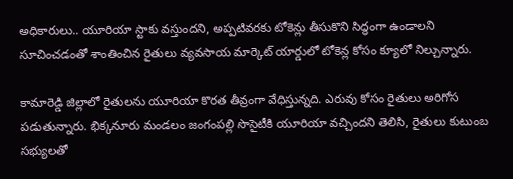అధికారులు.. యూరియా స్టాకు వస్తుందని, అప్పటివరకు టోకెన్లు తీసుకొని సిద్ధంగా ఉండాలని సూచించడంతో శాంతించిన రైతులు వ్యవసాయ మార్కెట్‌ యార్డులో టోకెన్ల కోసం క్యూలో నిల్చున్నారు.

కామారెడ్డి జిల్లాలో రైతులను యూరియా కొరత తీవ్రంగా వేధిస్తున్నది. ఎరువు కోసం రైతులు అరిగోస పడుతున్నారు. భిక్కనూరు మండలం జంగంపల్లి సొసైటీకి యూరియా వచ్చిందని తెలిసి, రైతులు కుటుంబ సభ్యులతో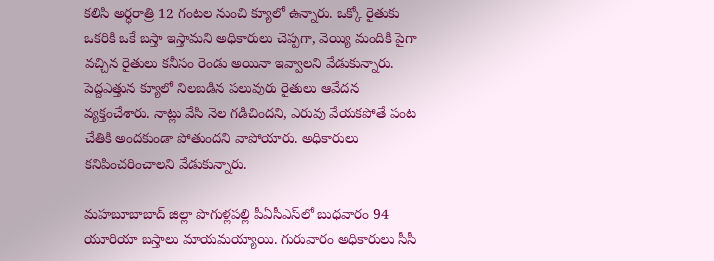కలిసి అర్ధరాత్రి 12 గంటల నుంచి క్యూలో ఉన్నారు. ఒక్కో రైతుకు ఒకరికి ఒకే బస్తా ఇస్తామని అధికారులు చెప్పగా, వెయ్యి మందికి పైగా వచ్చిన రైతులు కనీసం రెండు అయినా ఇవ్వాలని వేడుకున్నారు. పెద్దఎత్తున క్యూలో నిలబడిన పలువురు రైతులు ఆవేదన వ్యక్తంచేశారు. నాట్లు వేసి నెల గడిచిందని, ఎరువు వేయకపోతే పంట చేతికి అందకుండా పోతుందని వాపోయారు. అధికారులు కనిపించరించాలని వేడుకున్నారు.

మహబూబాబాద్‌ జిల్లా పొగుళ్లపల్లి పీఏసీఎస్‌లో బుధవారం 94 యూరియా బస్తాలు మాయమయ్యాయి. గురువారం అధికారులు సీసీ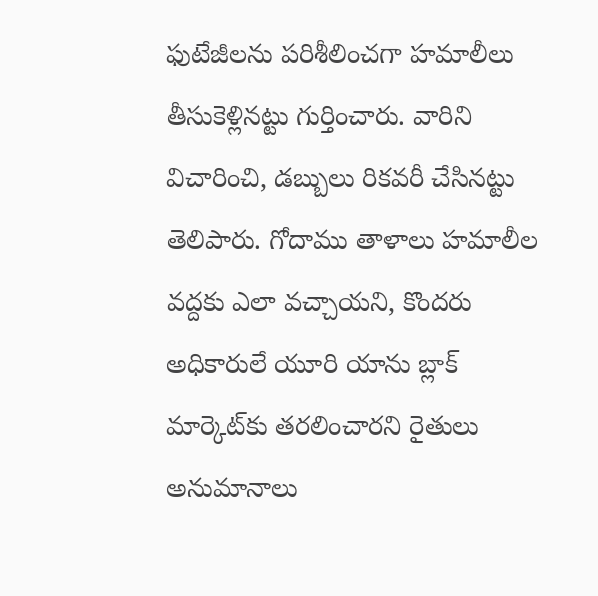ఫుటేజీలను పరిశీలించగా హమాలీలు తీసుకెళ్లినట్టు గుర్తించారు. వారిని విచారించి, డబ్బులు రికవరీ చేసినట్టు తెలిపారు. గోదాము తాళాలు హమాలీల వద్దకు ఎలా వచ్చాయని, కొందరు అధికారులే యూరి యాను బ్లాక్‌ మార్కెట్‌కు తరలించారని రైతులు అనుమానాలు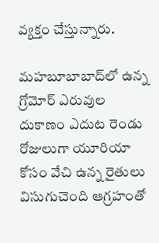వ్యక్తం చేస్తున్నారు.

మహబూబాబాద్‌లో ఉన్న గ్రోమోర్‌ ఎరువుల దుకాణం ఎదుట రెండు రోజులుగా యూరియా కోసం వేచి ఉన్న రైతులు విసుగుచెంది ఆగ్రహంతో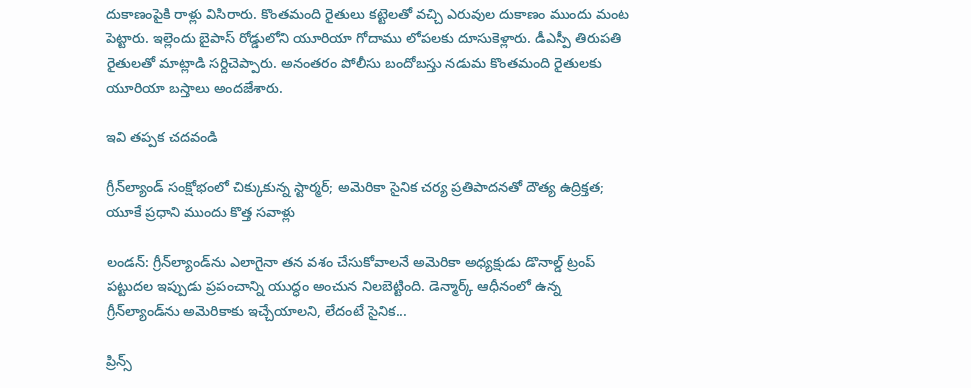దుకాణంపైకి రాళ్లు విసిరారు. కొంతమంది రైతులు కట్టెలతో వచ్చి ఎరువుల దుకాణం ముందు మంట పెట్టారు. ఇల్లెందు బైపాస్‌ రోడ్డులోని యూరియా గోదాము లోపలకు దూసుకెళ్లారు. డీఎస్పీ తిరుపతి రైతులతో మాట్లాడి సర్దిచెప్పారు. అనంతరం పోలీసు బందోబస్తు నడుమ కొంతమంది రైతులకు యూరియా బస్తాలు అందజేశారు.

ఇవి తప్పక చదవండి

గ్రీన్‌ల్యాండ్ సంక్షోభంలో చిక్కుకున్న స్టార్మర్; అమెరికా సైనిక చర్య ప్రతిపాదనతో దౌత్య ఉద్రిక్తత; యూకే ప్రధాని ముందు కొత్త సవాళ్లు

లండన్: గ్రీన్‌ల్యాండ్‌ను ఎలాగైనా తన వశం చేసుకోవాలనే అమెరికా అధ్యక్షుడు డొనాల్డ్ ట్రంప్ పట్టుదల ఇప్పుడు ప్రపంచాన్ని యుద్ధం అంచున నిలబెట్టింది. డెన్మార్క్ ఆధీనంలో ఉన్న గ్రీన్‌ల్యాండ్‌ను అమెరికాకు ఇచ్చేయాలని, లేదంటే సైనిక...

ప్రిన్స్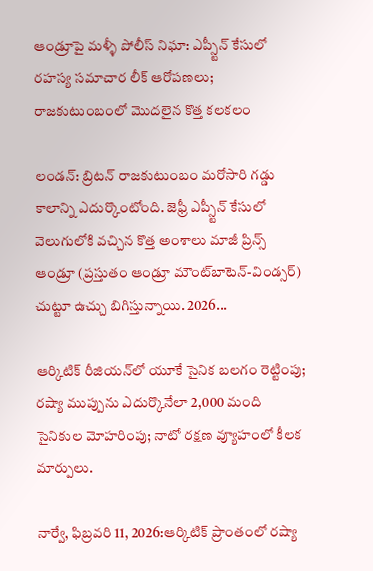ఆండ్రూపై మళ్ళీ పోలీస్ నిఘా: ఎప్స్టీన్ కేసులో రహస్య సమాచార లీక్ ఆరోపణలు; రాజకుటుంబంలో మొదలైన కొత్త కలకలం

లండన్: బ్రిటన్ రాజకుటుంబం మరోసారి గడ్డు కాలాన్ని ఎదుర్కొంటోంది. జెఫ్రీ ఎప్స్టీన్ కేసులో వెలుగులోకి వచ్చిన కొత్త అంశాలు మాజీ ప్రిన్స్ ఆండ్రూ (ప్రస్తుతం ఆండ్రూ మౌంట్‌బాటెన్-విండ్సర్) చుట్టూ ఉచ్చు బిగిస్తున్నాయి. 2026...

ఆర్కిటిక్ రీజియన్‌లో యూకే సైనిక బలగం రెట్టింపు; రష్యా ముప్పును ఎదుర్కొనేలా 2,000 మంది సైనికుల మోహరింపు; నాటో రక్షణ వ్యూహంలో కీలక మార్పులు.

నార్వే, ఫిబ్రవరి 11, 2026:ఆర్కిటిక్ ప్రాంతంలో రష్యా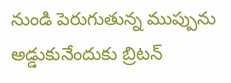నుండి పెరుగుతున్న ముప్పును అడ్డుకునేందుకు బ్రిటన్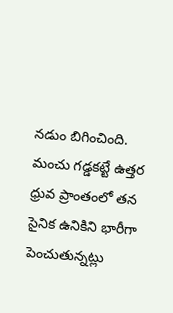నడుం బిగించింది. మంచు గడ్డకట్టే ఉత్తర ధ్రువ ప్రాంతంలో తన సైనిక ఉనికిని భారీగా పెంచుతున్నట్లు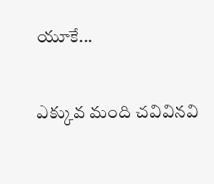యూకే...

ఎక్కువ మంది చవివినవి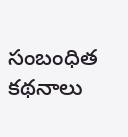సంబంధిత కథనాలు